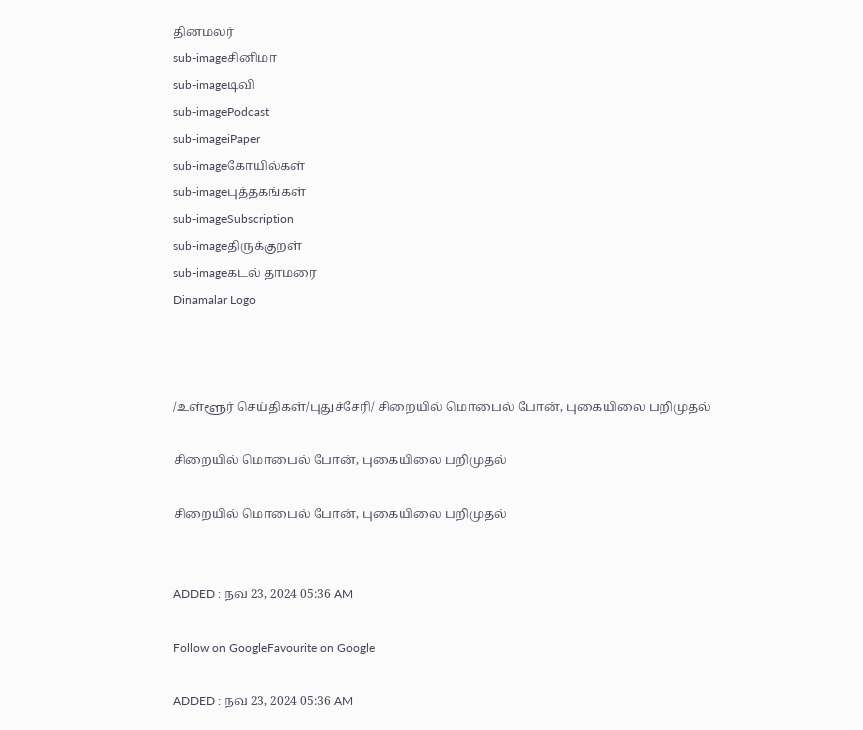தினமலர்
sub-imageசினிமா
sub-imageடிவி
sub-imagePodcast
sub-imageiPaper
sub-imageகோயில்கள்
sub-imageபுத்தகங்கள்
sub-imageSubscription
sub-imageதிருக்குறள்
sub-imageகடல் தாமரை
Dinamalar Logo



/உள்ளூர் செய்திகள்/புதுச்சேரி/ சிறையில் மொபைல் போன், புகையிலை பறிமுதல்

சிறையில் மொபைல் போன், புகையிலை பறிமுதல்

சிறையில் மொபைல் போன், புகையிலை பறிமுதல்


ADDED : நவ 23, 2024 05:36 AM

Follow on GoogleFavourite on Google

ADDED : நவ 23, 2024 05:36 AM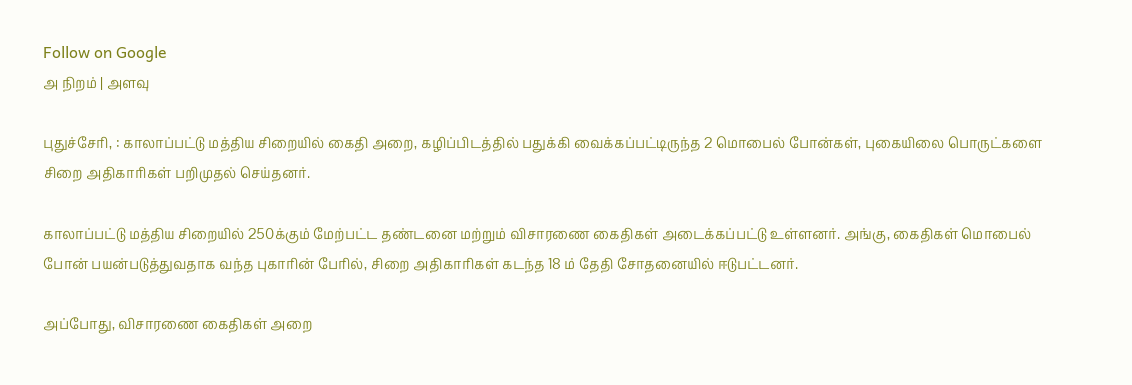Follow on Google
அ நிறம் | அளவு

புதுச்சேரி, : காலாப்பட்டு மத்திய சிறையில் கைதி அறை, கழிப்பிடத்தில் பதுக்கி வைக்கப்பட்டிருந்த 2 மொபைல் போன்கள், புகையிலை பொருட்களை சிறை அதிகாரிகள் பறிமுதல் செய்தனர்.

காலாப்பட்டு மத்திய சிறையில் 250க்கும் மேற்பட்ட தண்டனை மற்றும் விசாரணை கைதிகள் அடைக்கப்பட்டு உள்ளனர். அங்கு, கைதிகள் மொபைல் போன் பயன்படுத்துவதாக வந்த புகாரின் பேரில், சிறை அதிகாரிகள் கடந்த 18 ம் தேதி சோதனையில் ஈடுபட்டனர்.

அப்போது, விசாரணை கைதிகள் அறை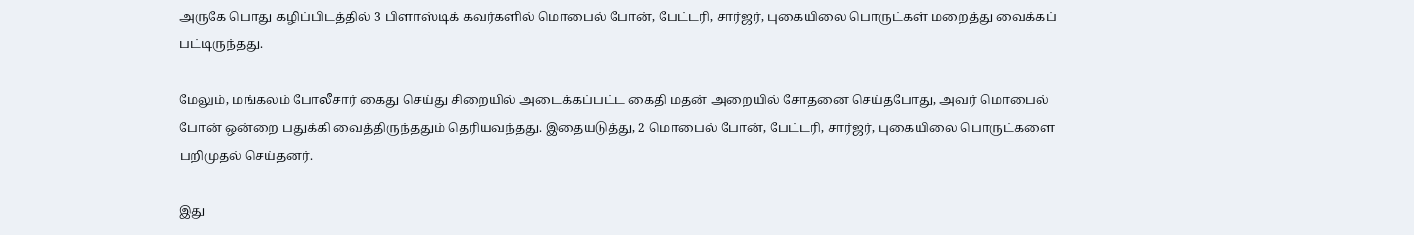அருகே பொது கழிப்பிடத்தில் 3 பிளாஸ்டிக் கவர்களில் மொபைல் போன், பேட்டரி, சார்ஜர், புகையிலை பொருட்கள் மறைத்து வைக்கப் பட்டிருந்தது.

மேலும், மங்கலம் போலீசார் கைது செய்து சிறையில் அடைக்கப்பட்ட கைதி மதன் அறையில் சோதனை செய்தபோது, அவர் மொபைல் போன் ஒன்றை பதுக்கி வைத்திருந்ததும் தெரியவந்தது. இதையடுத்து, 2 மொபைல் போன், பேட்டரி, சார்ஜர், புகையிலை பொருட்களை பறிமுதல் செய்தனர்.

இது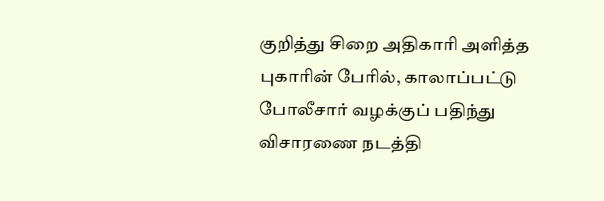குறித்து சிறை அதிகாரி அளித்த புகாரின் பேரில், காலாப்பட்டு போலீசார் வழக்குப் பதிந்து விசாரணை நடத்தி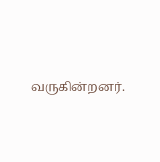வருகின்றனர்.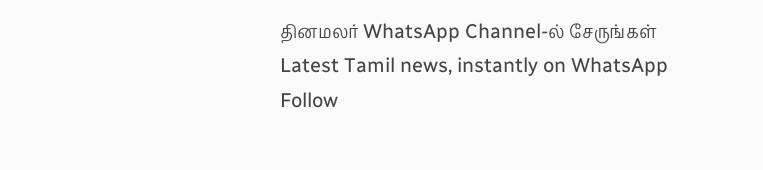தினமலர் WhatsApp Channel-ல் சேருங்கள்
Latest Tamil news, instantly on WhatsApp
Follow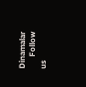Dinamalar
      Follow us